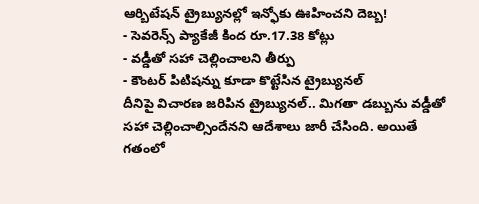ఆర్బిటేషన్ ట్రైబ్యునల్లో ఇన్ఫోకు ఊహించని దెబ్బ!
- సెవరెన్స్ ప్యాకేజీ కింద రూ.17.38 కోట్లు
- వడ్డీతో సహా చెల్లించాలని తీర్పు
- కౌంటర్ పిటిషన్ను కూడా కొట్టేసిన ట్రైబ్యునల్
దీనిపై విచారణ జరిపిన ట్రైబ్యునల్.. మిగతా డబ్బును వడ్డీతో సహా చెల్లించాల్సిందేనని ఆదేశాలు జారీ చేసింది. అయితే గతంలో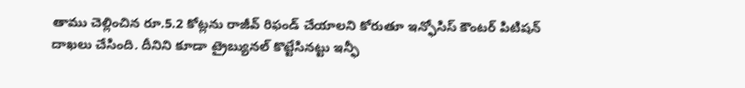తాము చెల్లించిన రూ.5.2 కోట్లను రాజీవ్ రిఫండ్ చేయాలని కోరుతూ ఇన్ఫోసిస్ కౌంటర్ పిటిషన్ దాఖలు చేసింది. దీనిని కూడా ట్రైబ్యునల్ కొట్టేసినట్టు ఇన్ఫీ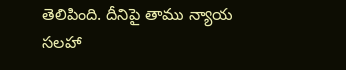తెలిపింది. దీనిపై తాము న్యాయ సలహా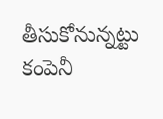తీసుకోనున్నట్టు కంపెనీ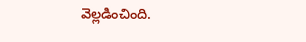వెల్లడించింది.